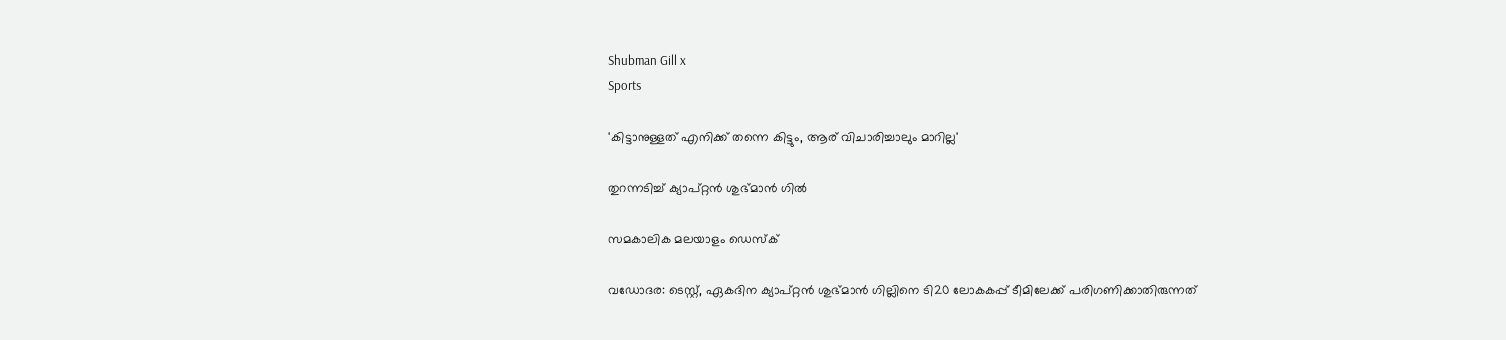Shubman Gill x
Sports

'കിട്ടാനുള്ളത് എനിക്ക് തന്നെ കിട്ടും, ആര് വിചാരിച്ചാലും മാറില്ല'

തുറന്നടിച്ച് ക്യാപ്റ്റൻ ശുഭ്മാൻ ഗിൽ

സമകാലിക മലയാളം ഡെസ്ക്

വഡോദര: ടെസ്റ്റ്, ഏകദിന ക്യാപ്റ്റൻ ശുഭ്മാൻ ഗില്ലിനെ ടി20 ലോകകപ്പ് ടീമിലേക്ക് പരിഗണിക്കാതിരുന്നത്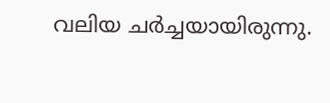വലിയ ചർച്ചയായിരുന്നു.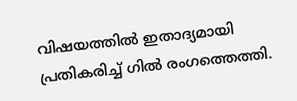വിഷയത്തിൽ ഇതാദ്യമായി പ്രതികരിച്ച് ഗിൽ രംഗത്തെത്തി.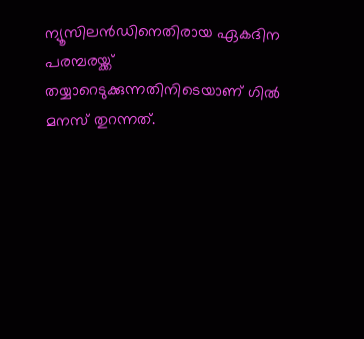ന്യൂസിലൻഡിനെതിരായ ഏകദിന പരമ്പരയ്ക്ക് തയ്യാറെടുക്കുന്നതിനിടെയാണ് ഗിൽ മനസ് തുറന്നത്.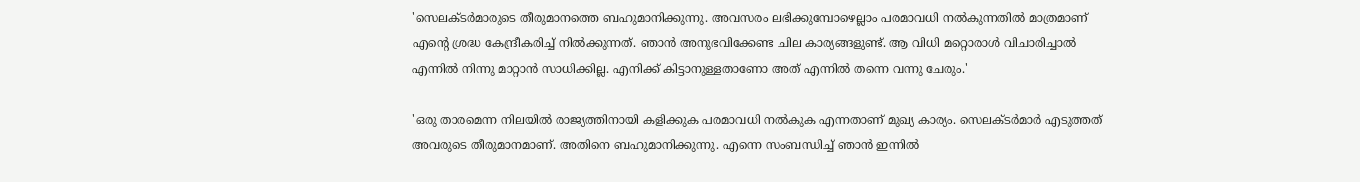'സെലക്ടർമാരുടെ തീരുമാനത്തെ ബഹുമാനിക്കുന്നു. അവസരം ലഭിക്കുമ്പോഴെല്ലാം പരമാവധി നൽകുന്നതിൽ മാത്രമാണ് എന്റെ ശ്രദ്ധ കേന്ദ്രീകരിച്ച് നിൽക്കുന്നത്. ഞാൻ അനുഭവിക്കേണ്ട ചില കാര്യങ്ങളുണ്ട്. ആ വിധി മറ്റൊരാൾ വിചാരിച്ചാൽ എന്നിൽ നിന്നു മാറ്റാൻ സാധിക്കില്ല. എനിക്ക് കിട്ടാനുള്ളതാണോ അത് എന്നിൽ തന്നെ വന്നു ചേരും.'

'ഒരു താരമെന്ന നിലയിൽ രാജ്യത്തിനായി കളിക്കുക പരമാവധി നൽകുക എന്നതാണ് മുഖ്യ കാര്യം. സെലക്ടർമാർ എടുത്തത് അവരുടെ തീരുമാനമാണ്. അതിനെ ബഹുമാനിക്കുന്നു. എന്നെ സംബന്ധിച്ച് ഞാൻ ഇന്നിൽ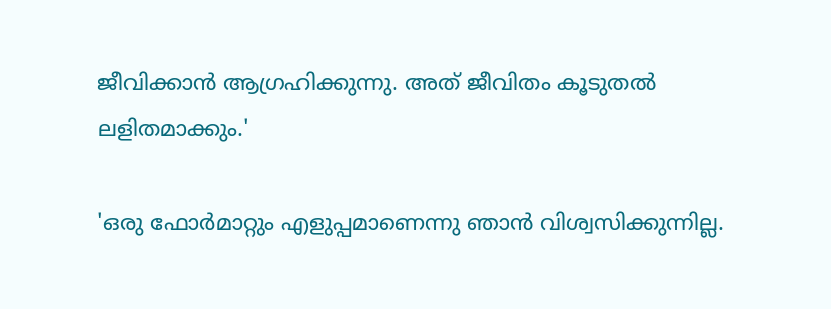ജീവിക്കാൻ ആഗ്രഹിക്കുന്നു. അത് ജീവിതം കൂടുതൽ ലളിതമാക്കും.'

'ഒരു ഫോർമാറ്റും എളുപ്പമാണെന്നു ഞാൻ വിശ്വസിക്കുന്നില്ല.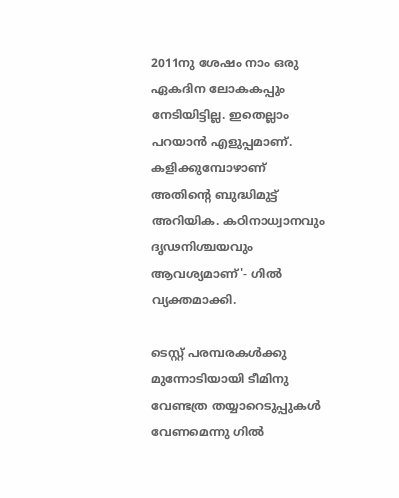2011നു ശേഷം നാം ഒരു ഏകദിന ലോകകപ്പും നേടിയിട്ടില്ല. ഇതെല്ലാം പറയാൻ എളുപ്പമാണ്. കളിക്കുമ്പോഴാണ് അതിന്റെ ബുദ്ധിമുട്ട് അറിയിക. കഠിനാധ്വാനവും ദൃഢനിശ്ചയവും ആവശ്യമാണ്'- ഗിൽ വ്യക്തമാക്കി.

ടെസ്റ്റ് പരമ്പരകൾക്കു മുന്നോടിയായി ടീമിനു വേണ്ടത്ര തയ്യാറെടുപ്പുകൾ വേണമെന്നു ഗിൽ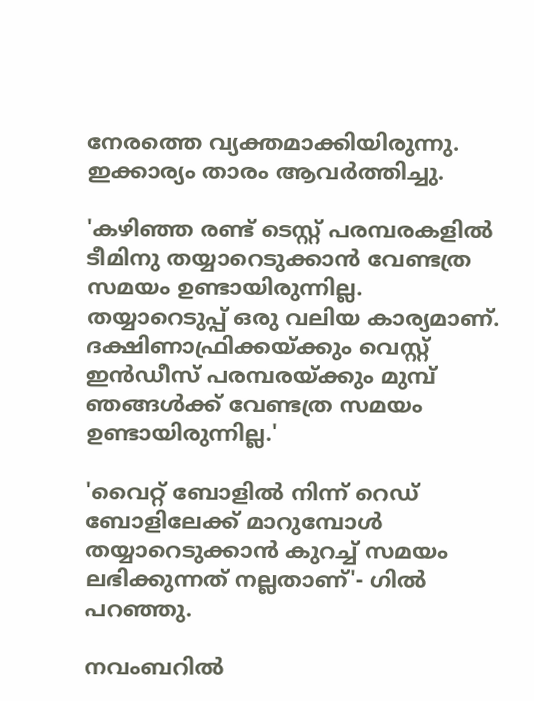നേരത്തെ വ്യക്തമാക്കിയിരുന്നു. ഇക്കാര്യം താരം ആവർത്തിച്ചു.

'കഴിഞ്ഞ രണ്ട് ടെസ്റ്റ് പരമ്പരകളിൽ ടീമിനു തയ്യാറെടുക്കാൻ വേണ്ടത്ര സമയം ഉണ്ടായിരുന്നില്ല. തയ്യാറെടുപ്പ് ഒരു വലിയ കാര്യമാണ്. ദക്ഷിണാഫ്രിക്കയ്ക്കും വെസ്റ്റ് ഇൻഡീസ് പരമ്പരയ്ക്കും മുമ്പ് ഞങ്ങൾക്ക് വേണ്ടത്ര സമയം ഉണ്ടായിരുന്നില്ല.'

'വൈറ്റ് ബോളിൽ നിന്ന് റെഡ് ബോളിലേക്ക് മാറുമ്പോൾ തയ്യാറെടുക്കാൻ കുറച്ച് സമയം ലഭിക്കുന്നത് നല്ലതാണ്'- ഗിൽ പറഞ്ഞു.

നവംബറിൽ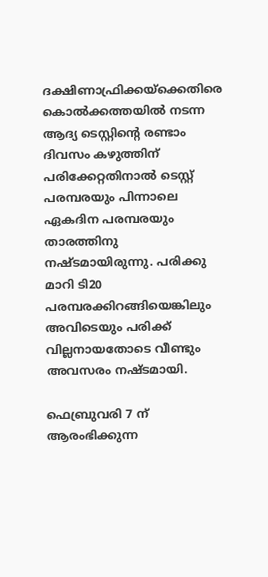ദക്ഷിണാഫ്രിക്കയ്ക്കെതിരെ കൊൽക്കത്തയിൽ നടന്ന ആദ്യ ടെസ്റ്റിന്റെ രണ്ടാം ദിവസം കഴുത്തിന് പരിക്കേറ്റതിനാൽ ടെസ്റ്റ് പരമ്പരയും പിന്നാലെ ഏകദിന പരമ്പരയും താരത്തിനു നഷ്ടമായിരുന്നു. പരിക്കു മാറി ടി20 പരമ്പരക്കിറങ്ങിയെങ്കിലും അവിടെയും പരിക്ക് വില്ലനായതോടെ വീണ്ടും അവസരം നഷ്ടമായി.

ഫെബ്രുവരി 7 ന് ആരംഭിക്കുന്ന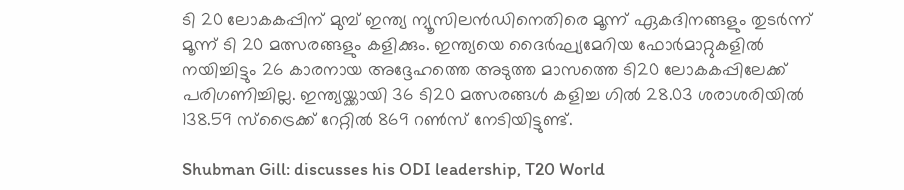ടി 20 ലോകകപ്പിന് മുമ്പ് ഇന്ത്യ ന്യൂസിലൻഡിനെതിരെ മൂന്ന് ഏകദിനങ്ങളും തുടർന്ന് മൂന്ന് ടി 20 മത്സരങ്ങളും കളിക്കും. ഇന്ത്യയെ ദൈർഘ്യമേറിയ ഫോർമാറ്റുകളിൽ നയിച്ചിട്ടും 26 കാരനായ അദ്ദേഹത്തെ അടുത്ത മാസത്തെ ടി20 ലോകകപ്പിലേക്ക് പരിഗണിച്ചില്ല. ഇന്ത്യയ്ക്കായി 36 ടി20 മത്സരങ്ങൾ കളിച്ച ഗിൽ 28.03 ശരാശരിയിൽ 138.59 സ്ട്രൈക്ക് റേറ്റിൽ 869 റൺസ് നേടിയിട്ടുണ്ട്.

Shubman Gill: discusses his ODI leadership, T20 World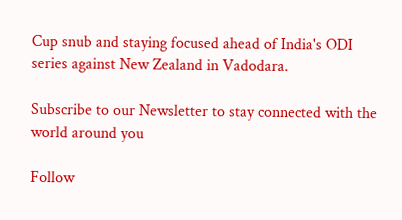Cup snub and staying focused ahead of India's ODI series against New Zealand in Vadodara.

Subscribe to our Newsletter to stay connected with the world around you

Follow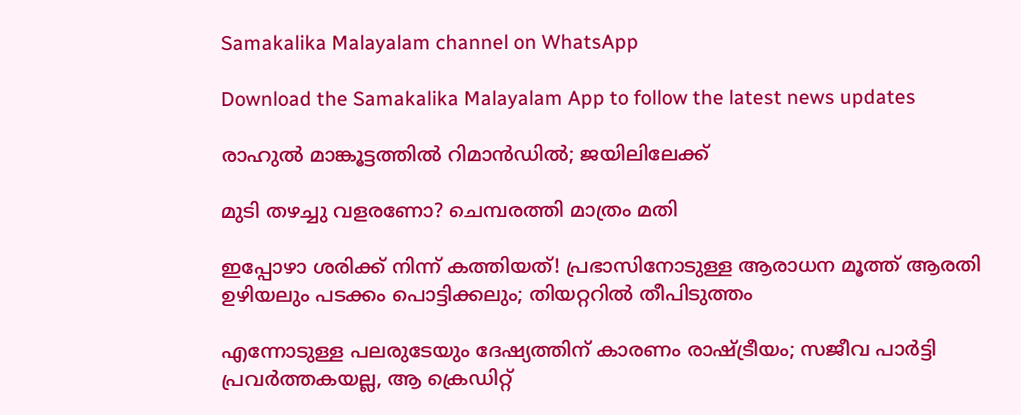Samakalika Malayalam channel on WhatsApp

Download the Samakalika Malayalam App to follow the latest news updates

രാഹുല്‍ മാങ്കൂട്ടത്തില്‍ റിമാന്‍ഡില്‍; ജയിലിലേക്ക്

മുടി തഴച്ചു വളരണോ? ചെമ്പരത്തി മാത്രം മതി

ഇപ്പോഴാ ശരിക്ക് നിന്ന് കത്തിയത്! പ്രഭാസിനോടുള്ള ആരാധന മൂത്ത് ആരതി ഉഴിയലും പടക്കം പൊട്ടിക്കലും; തിയറ്ററിൽ തീപിടുത്തം

എന്നോടുള്ള പലരുടേയും ദേഷ്യത്തിന് കാരണം രാഷ്ട്രീയം; സജീവ പാര്‍ട്ടി പ്രവര്‍ത്തകയല്ല, ആ ക്രെഡിറ്റ്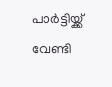പാര്‍ട്ടിയ്ക്ക് വേണ്ടി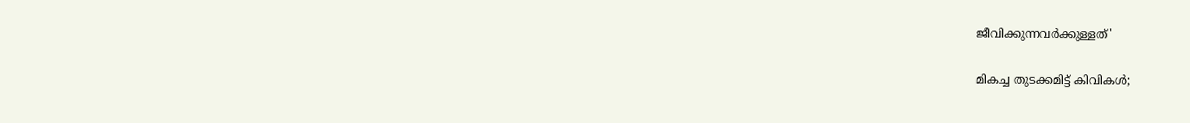ജീവിക്കുന്നവര്‍ക്കുള്ളത്'

മികച്ച തുടക്കമിട്ട് കിവികള്‍;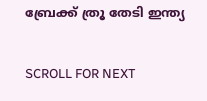ബ്രേക്ക് ത്രൂ തേടി ഇന്ത്യ

SCROLL FOR NEXT